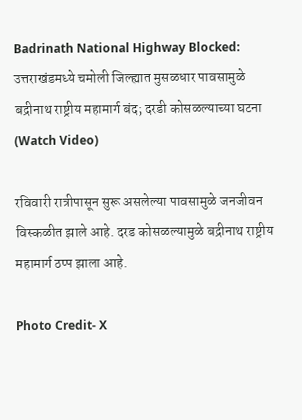Badrinath National Highway Blocked: उत्तराखंडमध्ये चमोली जिल्ह्यात मुसळधार पावसामुळे बद्रीनाथ राष्ट्रीय महामार्ग बंद; दरडी कोसळल्याच्या घटना (Watch Video)

रविवारी रात्रीपासून सुरू असलेल्या पावसामुळे जनजीवन विस्कळीत झाले आहे. दरड कोसळल्यामुळे बद्रीनाथ राष्ट्रीय महामार्ग ठप्प झाला आहे.

Photo Credit- X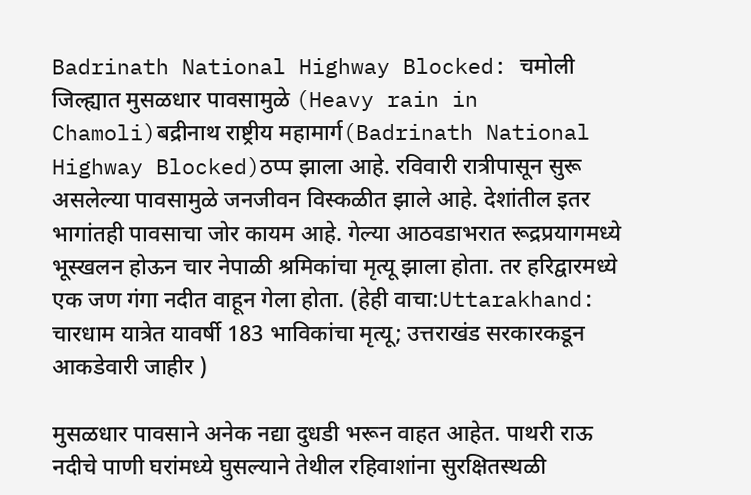Badrinath National Highway Blocked: चमोली जिल्ह्यात मुसळधार पावसामुळे (Heavy rain in Chamoli)बद्रीनाथ राष्ट्रीय महामार्ग(Badrinath National Highway Blocked)ठप्प झाला आहे. रविवारी रात्रीपासून सुरू असलेल्या पावसामुळे जनजीवन विस्कळीत झाले आहे. देशांतील इतर भागांतही पावसाचा जोर कायम आहे. गेल्या आठवडाभरात रूद्रप्रयागमध्ये भूस्खलन होऊन चार नेपाळी श्रमिकांचा मृत्यू झाला होता. तर हरिद्वारमध्ये एक जण गंगा नदीत वाहून गेला होता. (हेही वाचा:Uttarakhand: चारधाम यात्रेत यावर्षी 183 भाविकांचा मृत्यू; उत्तराखंड सरकारकडून आकडेवारी जाहीर )

मुसळधार पावसाने अनेक नद्या दुधडी भरून वाहत आहेत. पाथरी राऊ नदीचे पाणी घरांमध्ये घुसल्याने तेथील रहिवाशांना सुरक्षितस्थळी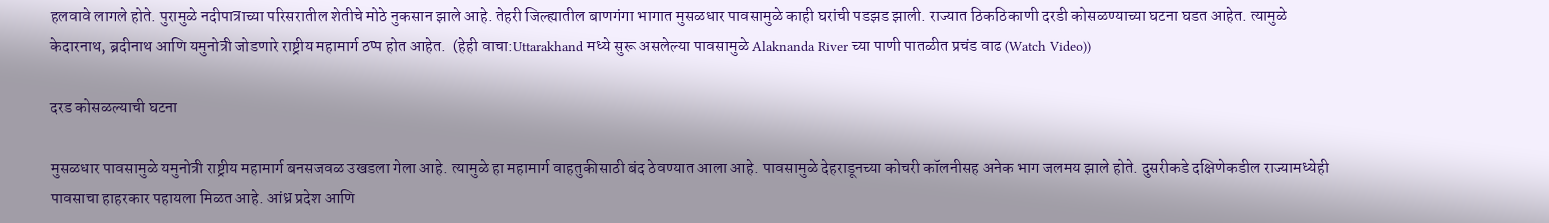हलवावे लागले होते. पुरामुळे नदीपात्राच्या परिसरातील शेतीचे मोठे नुकसान झाले आहे. तेहरी जिल्ह्यातील बाणगंगा भागात मुसळधार पावसामुळे काही घरांची पडझड झाली. राज्यात ठिकठिकाणी दरडी कोसळण्याच्या घटना घडत आहेत. त्यामुळे केदारनाथ, ब्रदीनाथ आणि यमुनोत्री जोडणारे राष्ट्रीय महामार्ग ठप्प होत आहेत.  (हेही वाचा:Uttarakhand मध्ये सुरू असलेल्या पावसामुळे Alaknanda River च्या पाणी पातळीत प्रचंड वाढ (Watch Video))

दरड कोसळल्याची घटना

मुसळधार पावसामुळे यमुनोत्री राष्ट्रीय महामार्ग बनसजवळ उखडला गेला आहे. त्यामुळे हा महामार्ग वाहतुकीसाठी बंद ठेवण्यात आला आहे. पावसामुळे देहराडूनच्या कोचरी कॉलनीसह अनेक भाग जलमय झाले होते. दुसरीकडे दक्षिणेकडील राज्यामध्येही पावसाचा हाहरकार पहायला मिळत आहे. आंध्र प्रदेश आणि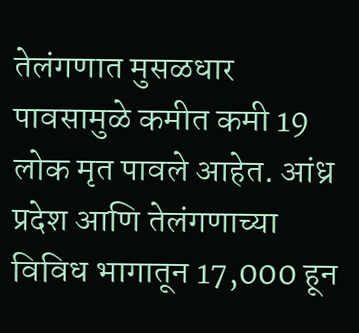तेलंगणात मुसळधार पावसामुळे कमीत कमी 19 लोक मृत पावले आहेत. आंध्र प्रदेश आणि तेलंगणाच्या विविध भागातून 17,000 हून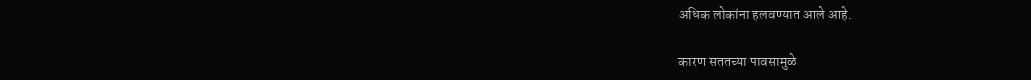अधिक लोकांना हलवण्यात आले आहे.

कारण सततच्या पावसामुळे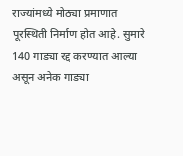राज्यांमध्ये मोठ्या प्रमाणात पूरस्थिती निर्माण होत आहे. सुमारे 140 गाड्या रद्द करण्यात आल्या असून अनेक गाड्या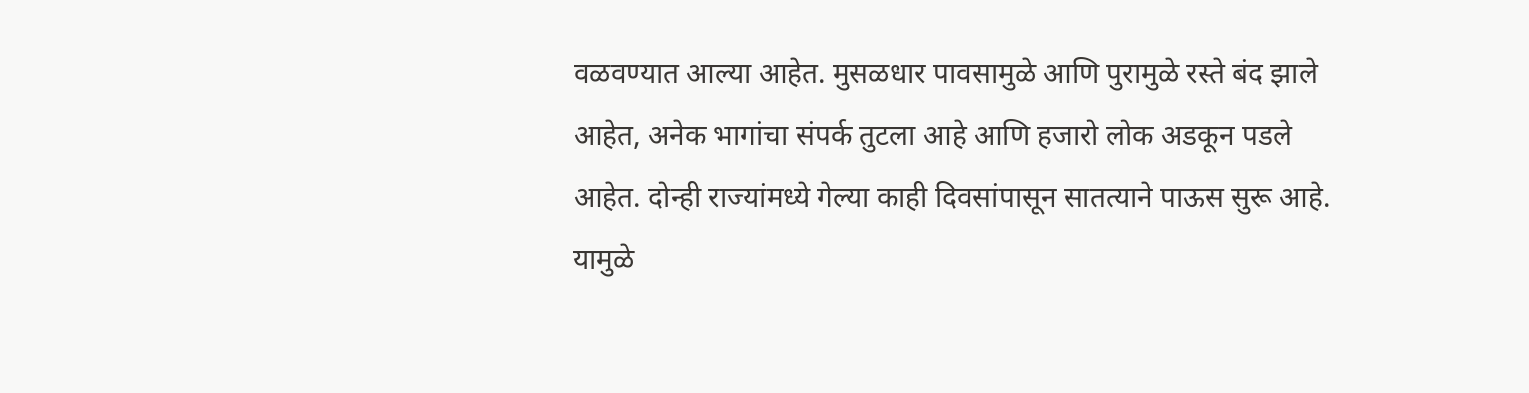वळवण्यात आल्या आहेत. मुसळधार पावसामुळे आणि पुरामुळे रस्ते बंद झाले आहेत, अनेक भागांचा संपर्क तुटला आहे आणि हजारो लोक अडकून पडले आहेत. दोन्ही राज्यांमध्ये गेल्या काही दिवसांपासून सातत्याने पाऊस सुरू आहे. यामुळे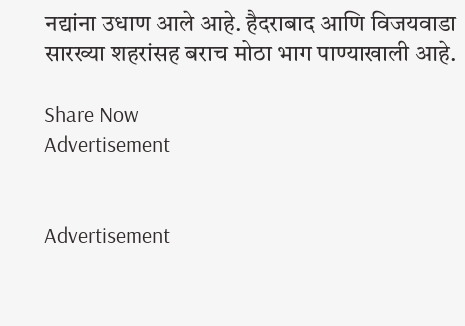नद्यांना उधाण आले आहे. हैदराबाद आणि विजयवाडा सारख्या शहरांसह बराच मोठा भाग पाण्याखाली आहे.

Share Now
Advertisement


Advertisement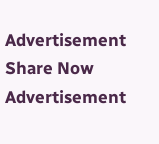Advertisement
Share Now
Advertisement